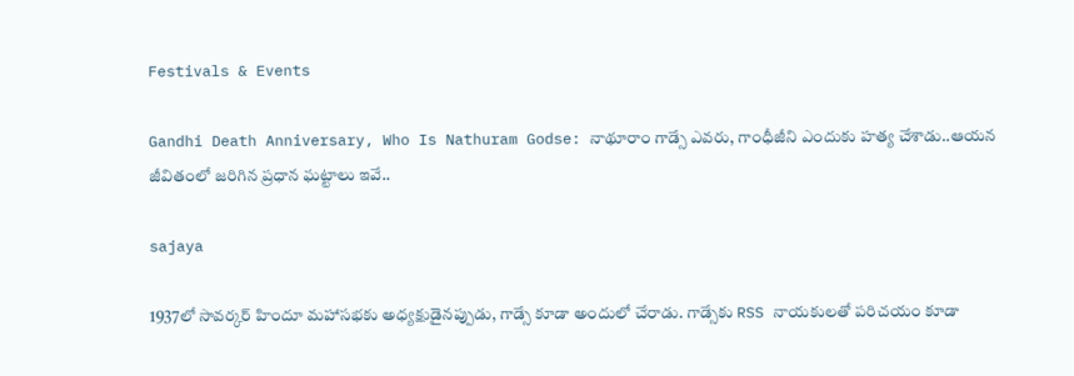Festivals & Events

Gandhi Death Anniversary, Who Is Nathuram Godse: నాథూరాం గాడ్సే ఎవరు, గాంధీజీని ఎందుకు హత్య చేశాడు..ఆయన జీవితంలో జరిగిన ప్రధాన ఘట్టాలు ఇవే..

sajaya

1937లో సావర్కర్ హిందూ మహాసభకు అధ్యక్షుడైనప్పుడు, గాడ్సే కూడా అందులో చేరాడు. గాడ్సేకు RSS నాయకులతో పరిచయం కూడా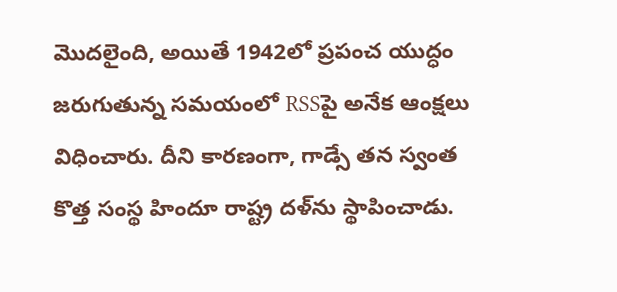మొదలైంది, అయితే 1942లో ప్రపంచ యుద్ధం జరుగుతున్న సమయంలో RSSపై అనేక ఆంక్షలు విధించారు. దీని కారణంగా, గాడ్సే తన స్వంత కొత్త సంస్థ హిందూ రాష్ట్ర దళ్‌ను స్థాపించాడు.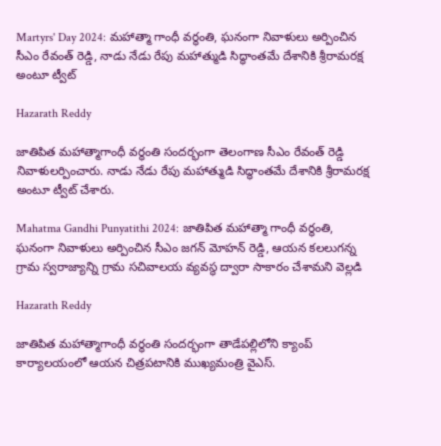Martyrs' Day 2024: మహాత్మా గాంధీ వర్థంతి, ఘనంగా నివాళులు అర్పించిన సీఎం రేవంత్ రెడ్డి, నాడు నేడు రేపు మహాత్ముడి సిద్ధాంతమే దేశానికి శ్రీరామరక్ష అంటూ ట్వీట్

Hazarath Reddy

జాతిపిత మహాత్మాగాంధీ వర్ధంతి సందర్భంగా తెలంగాణ సీఎం రేవంత్ రెడ్డి నివాళులర్పించారు. నాడు నేడు రేపు మహాత్ముడి సిద్ధాంతమే దేశానికి శ్రీరామరక్ష అంటూ ట్వీట్ చేశారు.

Mahatma Gandhi Punyatithi 2024: జాతిపిత మహాత్మా గాంధీ వర్థంతి, ఘనంగా నివాళులు అర్పించిన సీఎం జగన్‌ మోహన్ రెడ్డి, ఆయన కలలుగన్న గ్రామ స్వరాజ్యాన్ని గ్రామ సచివాలయ వ్యవస్థ ద్వారా సాకారం చేశామని వెల్లడి

Hazarath Reddy

జాతిపిత మహాత్మాగాంధీ వర్ధంతి సందర్భంగా తాడేపల్లిలోని క్యాంప్‌ కార్యాలయంలో ఆయన చిత్రపటానికి ముఖ్యమంత్రి వైఎస్‌.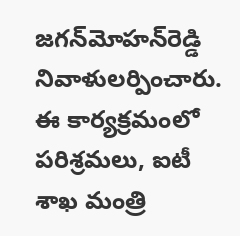జగన్‌మోహన్‌రెడ్డి నివాళులర్పించారు. ఈ కార్యక్రమంలో పరిశ్రమలు, ఐటీ శాఖ మంత్రి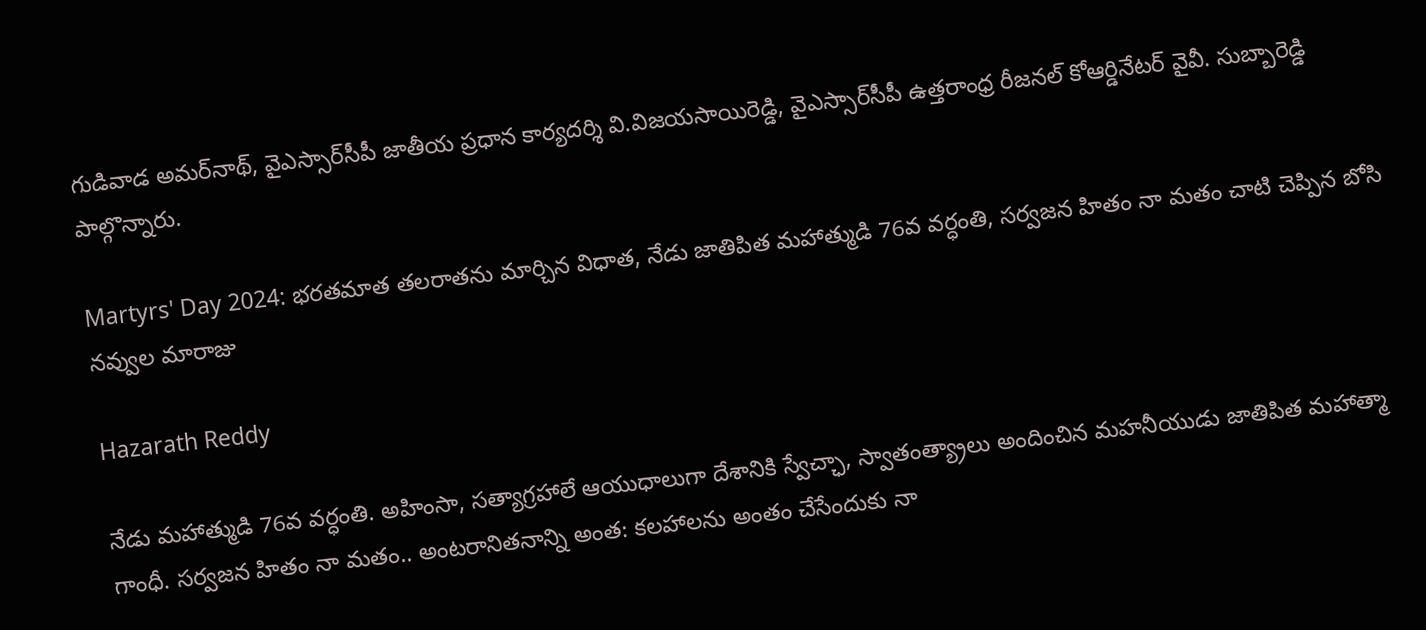గుడివాడ అమర్‌నాథ్, వైఎస్సార్‌సీపీ జాతీయ ప్రధాన కార్యదర్శి వి.విజయసాయిరెడ్డి, వైఎస్సార్‌సీపీ ఉత్తరాంధ్ర రీజనల్‌ కోఆర్డినేటర్‌ వైవీ. సుబ్బారెడ్డి పాల్గొన్నారు.

Martyrs' Day 2024: భరతమాత తలరాతను మార్చిన విధాత, నేడు జాతిపిత మహాత్ముడి 76వ వర్ధంతి, సర్వజన హితం నా మతం చాటి చెప్పిన బోసి నవ్వుల మారాజు

Hazarath Reddy

నేడు మహాత్ముడి 76వ వర్ధంతి. అహింసా, సత్యాగ్రహాలే ఆయుధాలుగా దేశానికి స్వేచ్ఛా, స్వాతంత్య్రాలు అందించిన మహనీయుడు జాతిపిత మహాత్మా గాంధీ. సర్వజన హితం నా మతం.. అంటరానితనాన్ని అంత: కలహాలను అంతం చేసేందుకు నా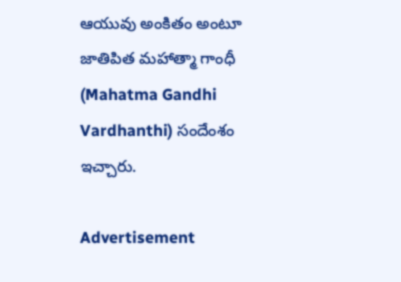ఆయువు అంకితం అంటూ జాతిపిత మహాత్మా గాంధీ (Mahatma Gandhi Vardhanthi) సందేంశం ఇచ్చారు.

Advertisement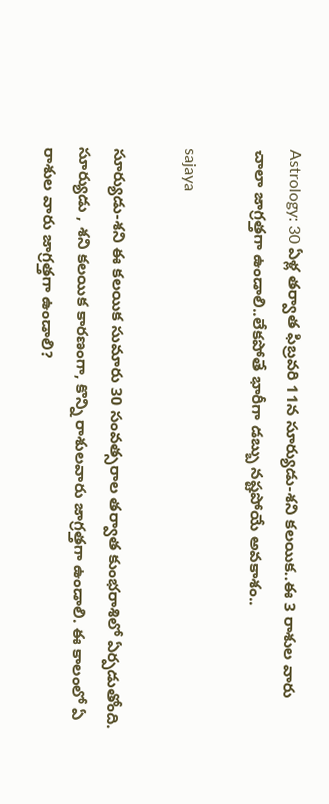Astrology: 30 ఏళ్ల తర్వాత ఫిబ్రవరి 11న సూర్యుడు-శని కలయిక..ఈ 3 రాశుల వారు చాలా జాగ్రత్తగా ఉండాలి..లేకపోతే భారీగా డబ్బు నష్టపోయే అవకాశం..

sajaya

సూర్యుడు-శని ఈ కలయిక సుమారు 30 సంవత్సరాల తర్వాత కుంభరాశిలో ఏర్పడుతోంది. సూర్యుడు , శని కలయిక కారణంగా, కొన్ని రాశులవారు జాగ్రత్తగా ఉండాలి. ఈ కాలంలో ఏ రాశుల వారు జాగ్రత్తగా ఉండాలి?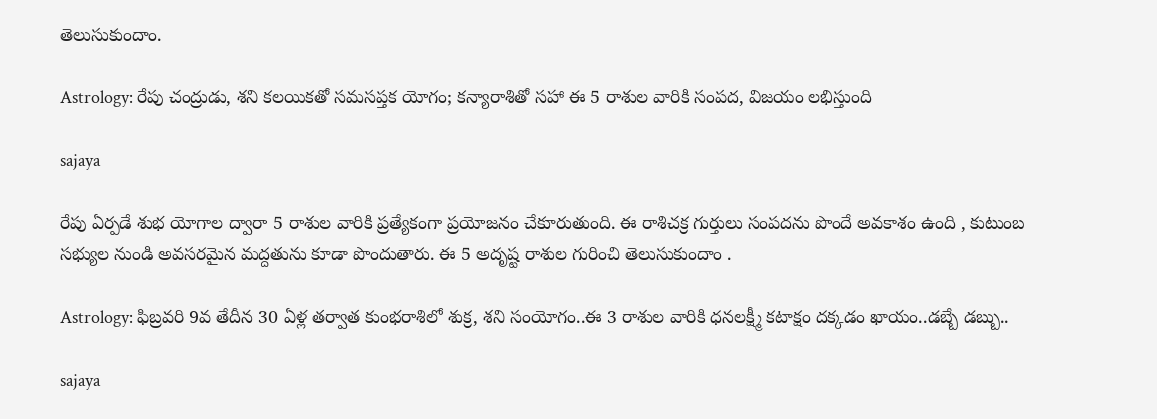తెలుసుకుందాం.

Astrology: రేపు చంద్రుడు, శని కలయికతో సమసప్తక యోగం; కన్యారాశితో సహా ఈ 5 రాశుల వారికి సంపద, విజయం లభిస్తుంది

sajaya

రేపు ఏర్పడే శుభ యోగాల ద్వారా 5 రాశుల వారికి ప్రత్యేకంగా ప్రయోజనం చేకూరుతుంది. ఈ రాశిచక్ర గుర్తులు సంపదను పొందే అవకాశం ఉంది , కుటుంబ సభ్యుల నుండి అవసరమైన మద్దతును కూడా పొందుతారు. ఈ 5 అదృష్ట రాశుల గురించి తెలుసుకుందాం .

Astrology: ఫిబ్రవరి 9వ తేదీన 30 ఏళ్ల తర్వాత కుంభరాశిలో శుక్ర, శని సంయోగం..ఈ 3 రాశుల వారికి ధనలక్ష్మీ కటాక్షం దక్కడం ఖాయం..డబ్బే డబ్బు..

sajaya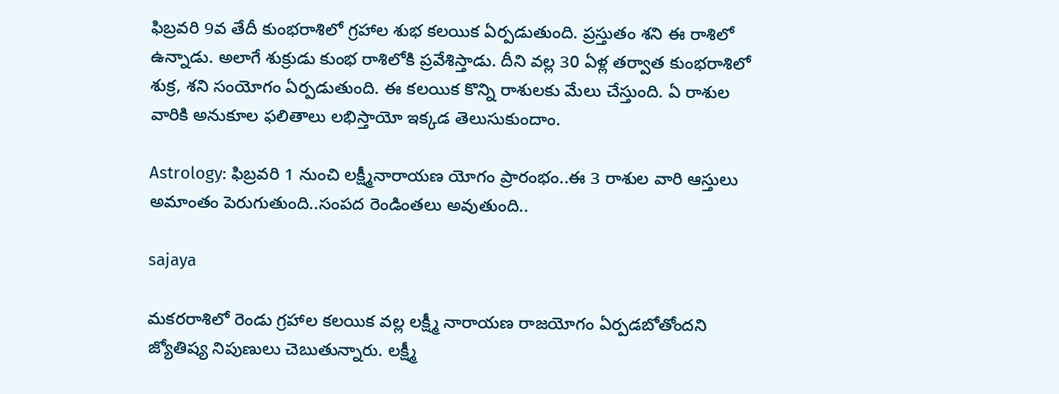ఫిబ్రవరి 9వ తేదీ కుంభరాశిలో గ్రహాల శుభ కలయిక ఏర్పడుతుంది. ప్రస్తుతం శని ఈ రాశిలో ఉన్నాడు. అలాగే శుక్రుడు కుంభ రాశిలోకి ప్రవేశిస్తాడు. దీని వల్ల 30 ఏళ్ల తర్వాత కుంభరాశిలో శుక్ర, శని సంయోగం ఏర్పడుతుంది. ఈ కలయిక కొన్ని రాశులకు మేలు చేస్తుంది. ఏ రాశుల వారికి అనుకూల ఫలితాలు లభిస్తాయో ఇక్కడ తెలుసుకుందాం.

Astrology: ఫిబ్రవరి 1 నుంచి లక్ష్మీనారాయణ యోగం ప్రారంభం..ఈ 3 రాశుల వారి ఆస్తులు అమాంతం పెరుగుతుంది..సంపద రెండింతలు అవుతుంది..

sajaya

మకరరాశిలో రెండు గ్రహాల కలయిక వల్ల లక్ష్మీ నారాయణ రాజయోగం ఏర్పడబోతోందని జ్యోతిష్య నిపుణులు చెబుతున్నారు. లక్ష్మీ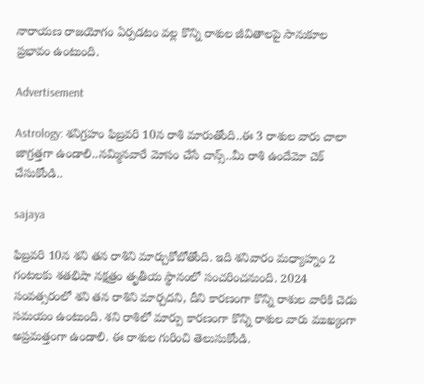నారాయణ రాజయోగం ఏర్పడటం వల్ల కొన్ని రాశుల జీవితాలపై సానుకూల ప్రభావం ఉంటుంది.

Advertisement

Astrology: శనిగ్రహం ఫిబ్రవరి 10న రాశి మారుతోంది..ఈ 3 రాశుల వారు చాలా జాగ్రత్తగా ఉండాలి..నమ్మినవారే మోసం చేసే చాన్స్..మీ రాశి ఉందేమో చెక్ చేసుకోండి..

sajaya

ఫిబ్రవరి 10న శని తన రాశిని మార్చుకోబోతోంది. ఇది శనివారం మధ్యాహ్నం 2 గంటలకు శతభిషా నక్షత్రం తృతీయ స్థానంలో సంచరించనుంది. 2024 సంవత్సరంలో శని తన రాశిని మార్చదని, దీని కారణంగా కొన్ని రాశుల వారికి చెడు సమయం ఉంటుంది. శని రాశిలో మార్పు కారణంగా కొన్ని రాశుల వారు ముఖ్యంగా అప్రమత్తంగా ఉండాలి. ఈ రాశుల గురించి తెలుసుకోండి.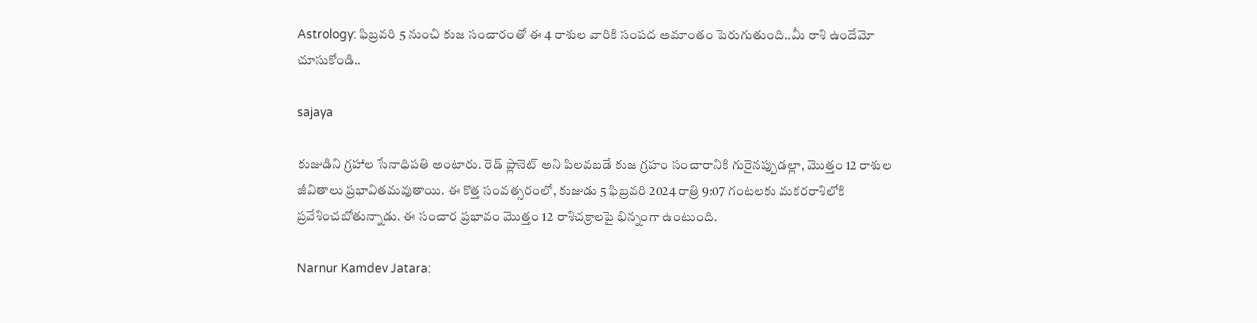Astrology: ఫిబ్రవరి 5 నుంచి కుజ సంచారంతో ఈ 4 రాశుల వారికి సంపద అమాంతం పెరుగుతుంది..మీ రాశి ఉందేమో చూసుకోండి..

sajaya

కుజుడిని గ్రహాల సేనాధిపతి అంటారు. రెడ్ ప్లానెట్ అని పిలవబడే కుజ గ్రహం సంచారానికి గురైనప్పుడల్లా, మొత్తం 12 రాశుల జీవితాలు ప్రభావితమవుతాయి. ఈ కొత్త సంవత్సరంలో, కుజుడు 5 ఫిబ్రవరి 2024 రాత్రి 9:07 గంటలకు మకరరాశిలోకి ప్రవేశించబోతున్నాడు. ఈ సంచార ప్రభావం మొత్తం 12 రాశిచక్రాలపై భిన్నంగా ఉంటుంది.

Narnur Kamdev Jatara: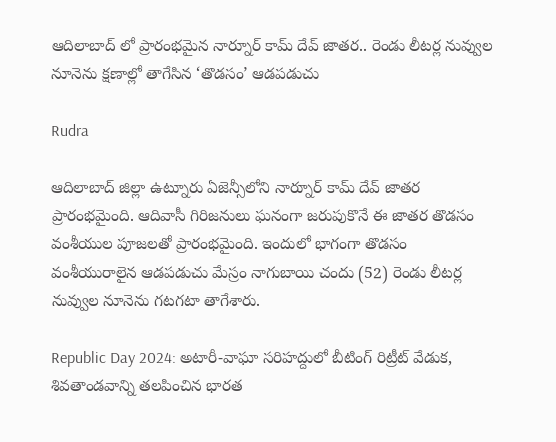ఆదిలాబాద్‌ లో ప్రారంభమైన నార్నూర్ కామ్‌ దేవ్ జాతర.. రెండు లీటర్ల నువ్వుల నూనెను క్షణాల్లో తాగేసిన ‘తొడసం’ ఆడపడుచు

Rudra

ఆదిలాబాద్ జిల్లా ఉట్నూరు ఏజెన్సీలోని నార్నూర్ కామ్‌ దేవ్ జాతర ప్రారంభమైంది. ఆదివాసీ గిరిజనులు ఘనంగా జరుపుకొనే ఈ జాతర తొడసం వంశీయుల పూజలతో ప్రారంభమైంది. ఇందులో భాగంగా తొడసం వంశీయురాలైన ఆడపడుచు మేస్రం నాగుబాయి చందు (52) రెండు లీటర్ల నువ్వుల నూనెను గటగటా తాగేశారు.

Republic Day 2024: అటారీ-వాఘా సరిహద్దులో బీటింగ్ రిట్రీట్ వేడుక, శివతాండవాన్ని తలపించిన భారత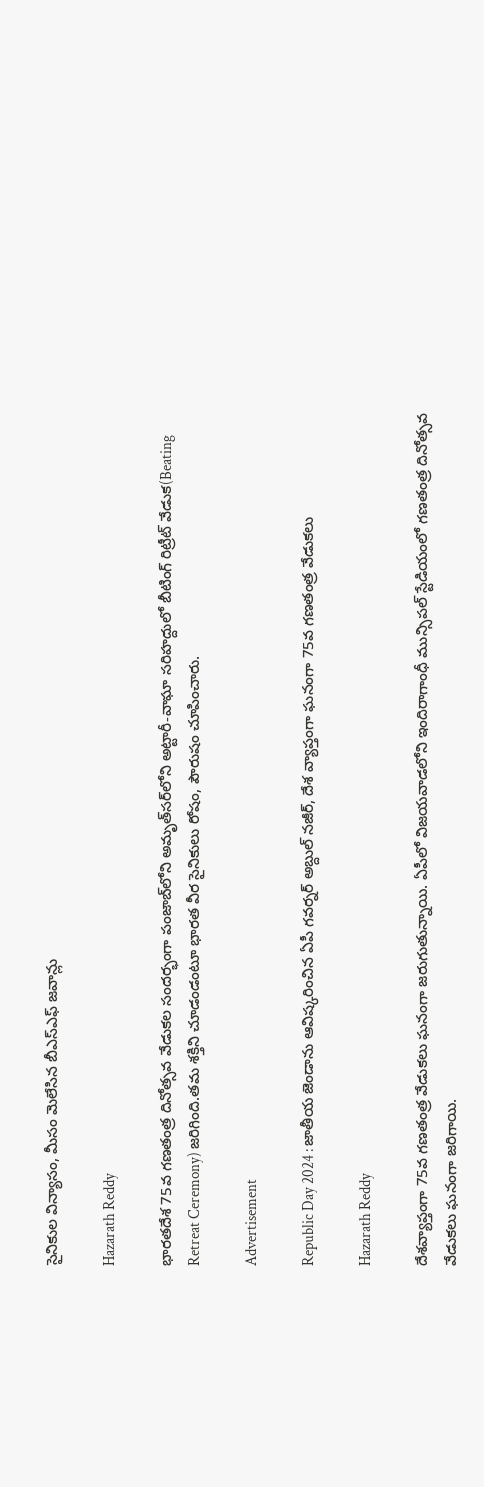సైనికుల విన్యాసం, మీసం మెలేసిన బీఎస్‌ఎఫ్‌ జవాన్లు

Hazarath Reddy

భారతదేశ 75వ గణతంత్ర దినోత్సవ వేడుకల సందర్భంగా పంజాబ్‌లోని అమృత్‌సర్‌లోని అట్టారీ-వాఘా సరిహద్దులో బీటింగ్ రిట్రీట్ వేడుక(Beating Retreat Ceremony) జరిగింది.తమ శక్తిని చూడండంటూ భారత వీర సైనికులు రోషం, పౌరుషం చూపించారు.

Advertisement

Republic Day 2024 : జాతీయ జెండాను ఆవిష్కరించిన ఏపీ గవర్నర్ అబ్దుల్ నజీర్‌, దేశ వ్యాప్తంగా ఘనంగా 75వ గణతంత్ర వేడుకలు

Hazarath Reddy

దేశవ్యాప్తంగా 75వ గణతంత్ర వేడుకలు ఘనంగా జరుగుతున్నాయి. ఏపీలో విజయవాడలోని ఇందిరాగాంధీ మున్సిపల్ స్టేడియంలో గణతంత్ర దినోత్సవ వేడుకలు ఘనంగా జరిగాయి.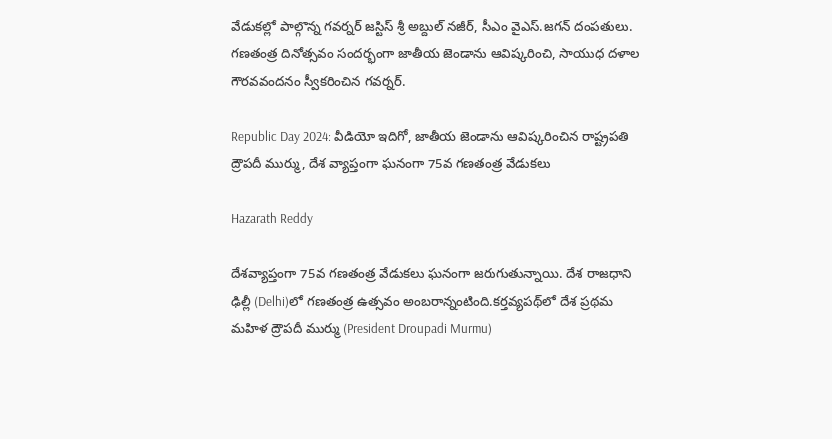వేడుకల్లో పాల్గొన్న గవర్నర్ జస్టిస్‌ శ్రీ అబ్దుల్ నజీర్‌, సీఎం వైఎస్‌.జగన్‌ దంపతులు. గణతంత్ర దినోత్సవం సందర్భంగా జాతీయ జెండాను ఆవిష్కరించి, సాయుధ దళాల గౌరవవందనం స్వీకరించిన గవర్నర్‌.

Republic Day 2024: వీడియో ఇదిగో, జాతీయ జెండాను ఆవిష్కరించిన రాష్ట్రపతి ద్రౌపదీ ముర్ము, దేశ వ్యాప్తంగా ఘనంగా 75వ గణతంత్ర వేడుకలు

Hazarath Reddy

దేశవ్యాప్తంగా 75వ గణతంత్ర వేడుకలు ఘనంగా జరుగుతున్నాయి. దేశ రాజధాని ఢిల్లీ (Delhi)లో గణతంత్ర ఉత్సవం అంబరాన్నంటింది.కర్తవ్యపథ్‌లో దేశ ప్రథమ మహిళ ద్రౌపదీ ముర్ము (President Droupadi Murmu)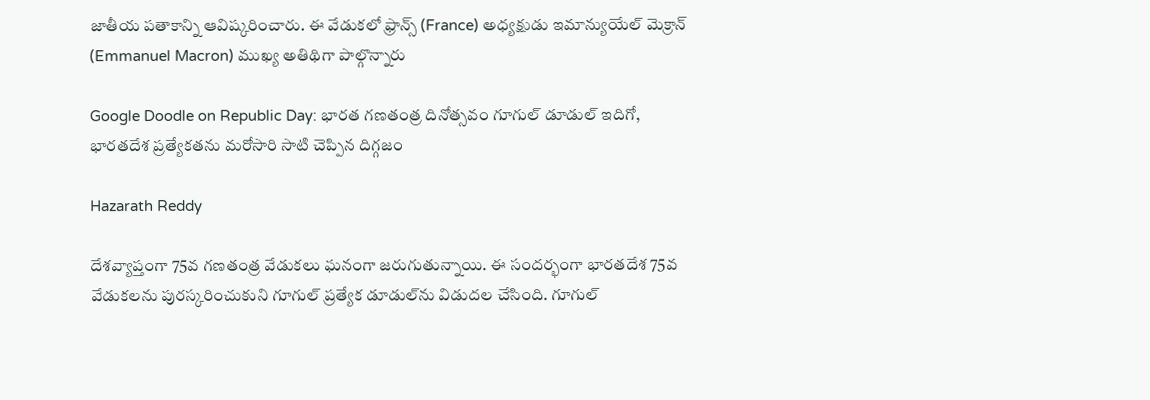జాతీయ పతాకాన్ని ఆవిష్కరించారు. ఈ వేడుకలో ఫ్రాన్స్‌ (France) అధ్యక్షుడు ఇమాన్యుయేల్‌ మెక్రాన్‌ (Emmanuel Macron) ముఖ్య అతిథిగా పాల్గొన్నారు

Google Doodle on Republic Day: భారత గణతంత్ర దినోత్సవం గూగుల్ డూడుల్ ఇదిగో, భారతదేశ ప్రత్యేకతను మరోసారి సాటి చెప్పిన దిగ్గజం

Hazarath Reddy

దేశవ్యాప్తంగా 75వ గణతంత్ర వేడుకలు ఘనంగా జరుగుతున్నాయి. ఈ సందర్భంగా భారతదేశ 75వ వేడుకలను పురస్కరించుకుని గూగుల్ ప్రత్యేక డూడుల్‌ను విడుదల చేసింది. గూగుల్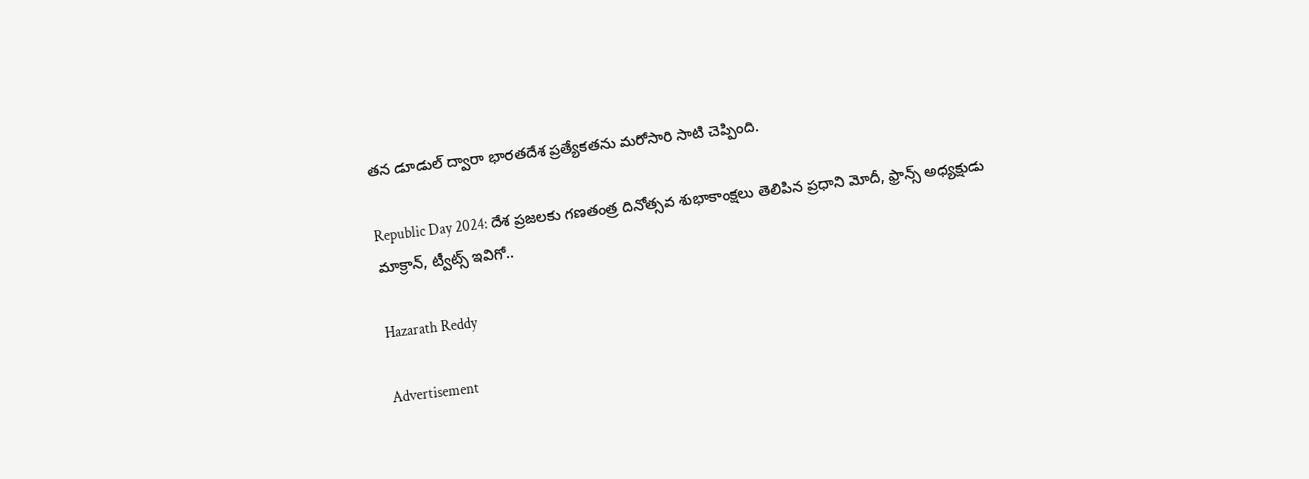తన డూడుల్ ద్వారా భారతదేశ ప్రత్యేకతను మరోసారి సాటి చెప్పింది.

Republic Day 2024: దేశ ప్రజలకు గణతంత్ర దినోత్సవ శుభాకాంక్షలు తెలిపిన ప్రధాని మోదీ, ఫ్రాన్స్ అధ్యక్షుడు మాక్రాన్, ట్వీట్స్ ఇవిగో..

Hazarath Reddy

Advertisement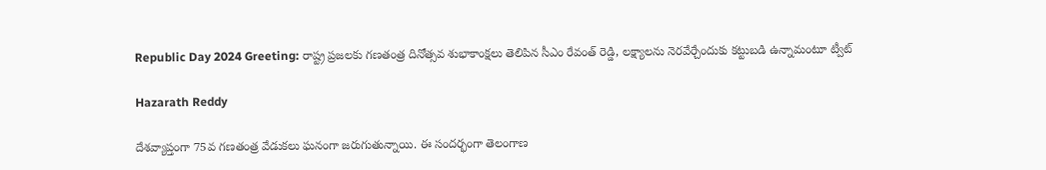Republic Day 2024 Greeting: రాష్ట్ర ప్రజలకు గణతంత్ర దినోత్సవ శుభాకాంక్షలు తెలిపిన సీఎం రేవంత్ రెడ్డి, లక్ష్యాలను నెరవేర్చేందుకు కట్టుబడి ఉన్నామంటూ ట్వీట్

Hazarath Reddy

దేశవ్యాప్తంగా 75వ గణతంత్ర వేడుకలు ఘనంగా జరుగుతున్నాయి. ఈ సందర్భంగా తెలంగాణ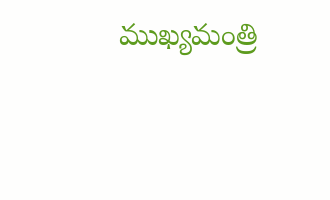ముఖ్యమంత్రి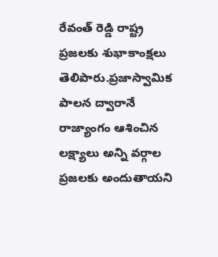రేవంత్ రెడ్డి రాష్ట్ర ప్రజలకు శుభాకాంక్షలు తెలిపారు.ప్రజాస్వామిక పాలన ద్వారానే రాజ్యాంగం ఆశించిన లక్ష్యాలు అన్ని వర్గాల ప్రజలకు అందుతాయని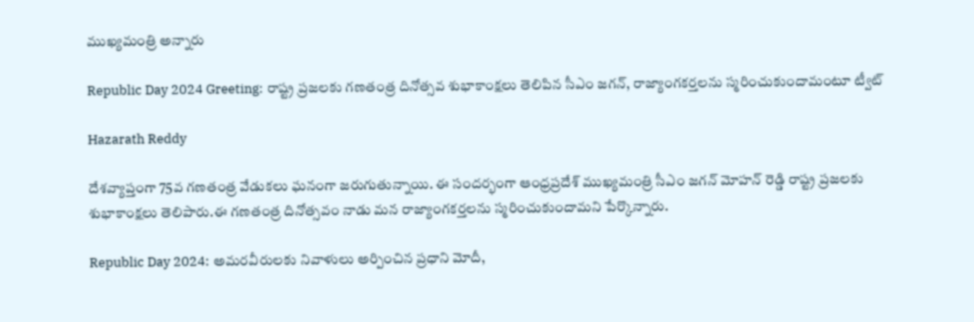ముఖ్యమంత్రి అన్నారు

Republic Day 2024 Greeting: రాష్ట్ర ప్రజలకు గణతంత్ర దినోత్సవ శుభాకాంక్షలు తెలిపిన సీఎం జగన్, రాజ్యాంగకర్తలను స్మరించుకుందామంటూ ట్వీట్

Hazarath Reddy

దేశవ్యాప్తంగా 75వ గణతంత్ర వేడుకలు ఘనంగా జరుగుతున్నాయి. ఈ సందర్భంగా ఆంధ్రప్రదేశ్ ముఖ్యమంత్రి సీఎం జగన్ మోహన్ రెడ్డి రాష్ట్ర ప్రజలకు శుభాకాంక్షలు తెలిపారు.ఈ గణతంత్ర దినోత్సవం నాడు మన రాజ్యాంగకర్తలను స్మరించుకుందామని పేర్కొన్నారు.

Republic Day 2024: అమరవీరులకు నివాళులు అర్పించిన ప్రధాని మోదీ,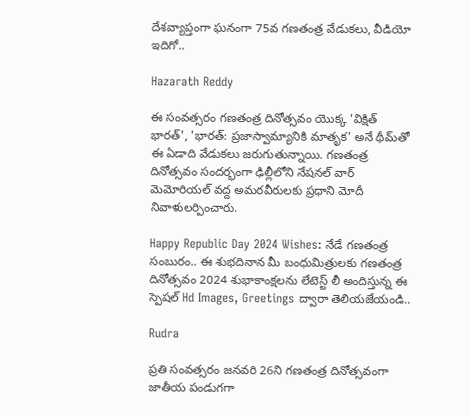దేశవ్యాప్తంగా ఘనంగా 75వ గణతంత్ర వేడుకలు, వీడియో ఇదిగో..

Hazarath Reddy

ఈ సంవత్సరం గణతంత్ర దినోత్సవం యొక్క 'విక్షిత్ భారత్', 'భారత్: ప్రజాస్వామ్యానికి మాతృక' అనే థీమ్‌తో ఈ ఏడాది వేడుకలు జరుగుతున్నాయి. గణతంత్ర దినోత్సవం సందర్భంగా ఢిల్లీలోని నేషనల్ వార్ మెమోరియల్ వద్ద అమరవీరులకు ప్రధాని మోదీ నివాళులర్పించారు.

Happy Republic Day 2024 Wishes: నేడే గణతంత్ర సంబురం.. ఈ శుభదినాన మీ బంధుమిత్రులకు గణతంత్ర దినోత్సవం 2024 శుభాకాంక్షలను లేటెస్ట్ లీ అందిస్తున్న ఈ స్పెషల్ Hd Images, Greetings ద్వారా తెలియజేయండి..

Rudra

ప్రతి సంవత్సరం జనవరి 26ని గణతంత్ర దినోత్సవంగా జాతీయ పండుగగా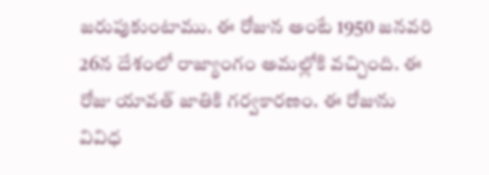జరుపుకుంటాము. ఈ రోజున అంటే 1950 జనవరి 26న దేశంలో రాజ్యాంగం అమల్లోకి వచ్చింది. ఈ రోజు యావత్ జాతికి గర్వకారణం. ఈ రోజును వివిధ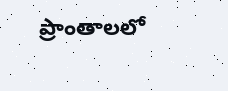ప్రాంతాలలో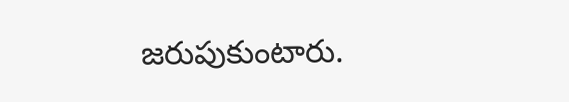జరుపుకుంటారు.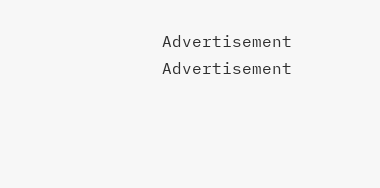Advertisement
Advertisement